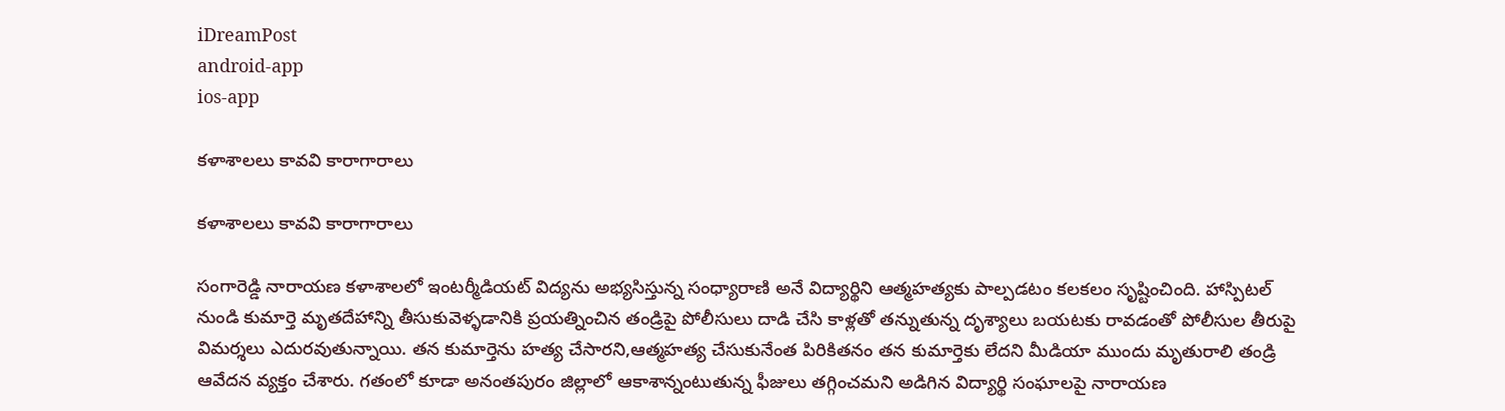iDreamPost
android-app
ios-app

కళాశాలలు కావవి కారాగారాలు

కళాశాలలు కావవి కారాగారాలు

సంగారెడ్డి నారాయణ కళాశాలలో ఇంటర్మీడియట్ విద్యను అభ్యసిస్తున్న సంధ్యారాణి అనే విద్యార్థిని ఆత్మహత్యకు పాల్పడటం కలకలం సృష్టించింది. హాస్పిటల్ నుండి కుమార్తె మృతదేహాన్ని తీసుకువెళ్ళడానికి ప్రయత్నించిన తండ్రిపై పోలీసులు దాడి చేసి కాళ్లతో తన్నుతున్న దృశ్యాలు బయటకు రావడంతో పోలీసుల తీరుపై విమర్శలు ఎదురవుతున్నాయి. తన కుమార్తెను హత్య చేసారని,ఆత్మహత్య చేసుకునేంత పిరికితనం తన కుమార్తెకు లేదని మీడియా ముందు మృతురాలి తండ్రి ఆవేదన వ్యక్తం చేశారు. గతంలో కూడా అనంతపురం‌ జిల్లాలో‌ ఆకాశాన్నంటుతున్న ఫీజులు తగ్గించమని అడిగిన విద్యార్థి సంఘాలపై నారాయణ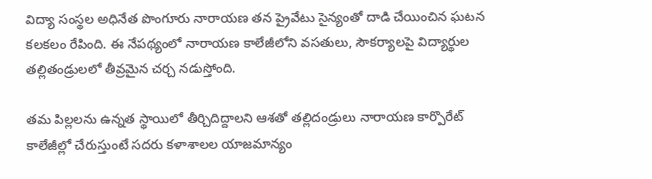విద్యా సంస్థల అధినేత పొంగూరు నారాయణ తన ప్రైవేటు సైన్యంతో దాడి చేయించిన ఘటన కలకలం‌ రేపింది. ఈ నేపథ్యంలో నారాయణ కాలేజీలోని వసతులు, సౌకర్యాలపై విద్యార్థుల తల్లితండ్రులలో తీవ్రమైన చర్చ నడుస్తోంది.

తమ పిల్లలను ఉన్నత స్థాయిలో తీర్చిదిద్దాలని ఆశతో తల్లిదండ్రులు నారాయణ కార్పొరేట్ కాలేజీల్లో చేరుస్తుంటే సదరు కళాశాలల యాజమాన్యం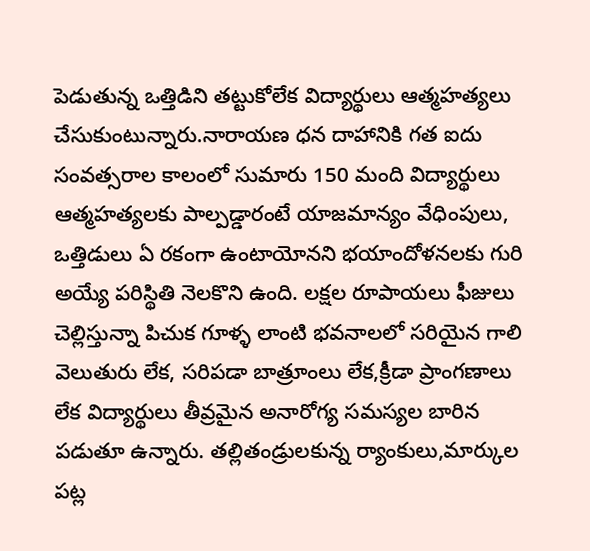పెడుతున్న ఒత్తిడిని తట్టుకోలేక విద్యార్థులు ఆత్మహత్యలు చేసుకుంటున్నారు.నారాయణ ధన దాహానికి గత ఐదు సంవత్సరాల కాలంలో‌ సుమారు 150 మంది విద్యార్థులు ఆత్మహత్యలకు పాల్పడ్డారంటే యాజమాన్యం వేధింపులు, ఒత్తిడులు ఏ రకంగా ఉంటాయోనని భయాందోళనలకు గురి అయ్యే పరిస్థితి నెలకొని ఉంది. లక్షల రూపాయలు ఫీజులు చెల్లిస్తున్నా పిచుక గూళ్ళ లాంటి భవనాలలో సరియైన గాలి వెలుతురు లేక, సరిపడా బాత్రూంలు లేక,క్రీడా ప్రాంగణాలు లేక విద్యార్థులు తీవ్రమైన అనారోగ్య సమస్యల బారిన పడుతూ ఉన్నారు. తల్లితండ్రులకున్న ర్యాంకులు,మార్కుల పట్ల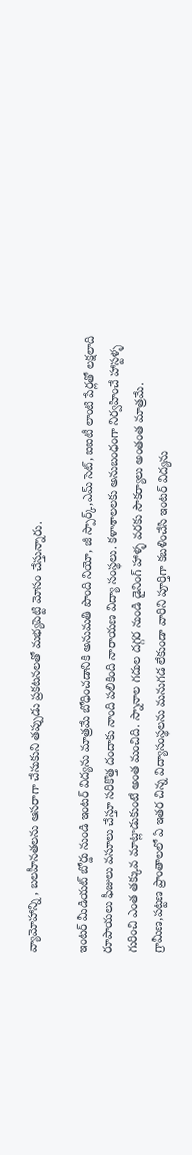వ్యామోహాన్ని , బలహీనతలను ఆసరాగా చేసుకుని తప్పుడు ప్రకటనలతో మభ్యపెట్టి మోసం చేస్తున్నారు.

ఇంటర్ మీడియట్ బోర్డు నుండి ఇంటర్ విద్యను మాత్రమే బోధించడానికి అనుమతి పొంది నియో, జీ స్పార్క్,ఎమ్ సెట్, ఐఐటీ లాంటి పేర్లతో లక్షలాది రూపాయలు ఫీజులు వసూలు చేస్తూ సరికొత్త దందాకు నాంది పలికింది నారాయణ విద్యా సంస్థలు. కళాశాలలకు అనుబంధంగా నిర్వహించే హాస్టళ్ళ గురించి ఎంత తక్కువ మాట్లాడుకుంటే అంత మంచిది. స్నానాల గదుల దగ్గర నుండి డైనింగ్ హాళ్ళ వరకు సౌకర్యాలు అంతంత మాత్రమే. గ్రామీణ,పట్టణ ప్రాంతాలలో ఏ ఇతర చిన్న విద్యాసంస్థలను మనుగడ లేకుండా వారిని పూర్తిగా కబళించేసి ఇంటర్ విద్యను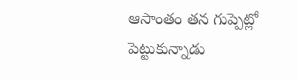ఆసాంతం తన గుప్పెట్లో పెట్టుకున్నాడు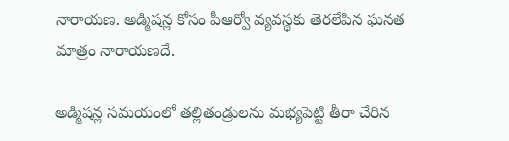నారాయణ. అడ్మిషన్ల కోసం పీఆర్వో వ్యవస్థకు తెరలేపిన ఘనత మాత్రం నారాయణదే.

అడ్మిషన్ల సమయంలో తల్లితండ్రులను మభ్యపెట్టి తీరా చేరిన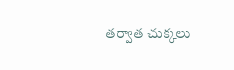తర్వాత చుక్కలు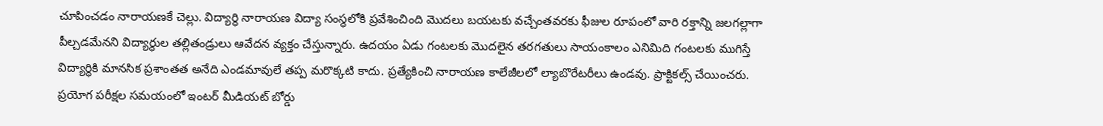చూపించడం నారాయణకే చెల్లు. విద్యార్థి నారాయణ విద్యా సంస్థలోకి ప్రవేశించింది మొదలు బయటకు వచ్చేంతవరకు ఫీజుల రూపంలో వారి రక్తాన్ని జలగల్లాగా పీల్చడమేనని‌ విద్యార్థుల తల్లితండ్రులు ఆవేదన వ్యక్తం చేస్తున్నారు. ఉదయం ఏడు గంటలకు మొదలైన తరగతులు సాయంకాలం ఎనిమిది గంటలకు ముగిస్తే విద్యార్థికి మానసిక ప్రశాంతత అనేది ఎండమావులే తప్ప మరొక్కటి కాదు. ప్రత్యేకించి నారాయణ కాలేజీలలో ల్యాబొరేటరీలు ఉండవు. ప్రాక్టికల్స్ చేయించరు. ప్రయోగ పరీక్షల సమయంలో ఇంటర్ మీడియట్ బోర్డు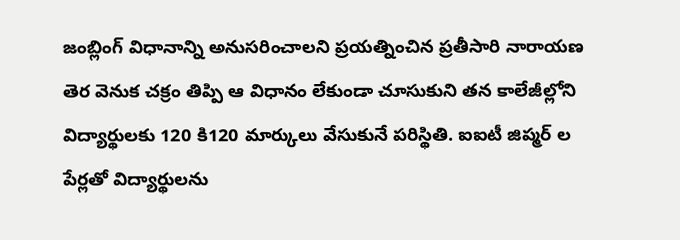జంబ్లింగ్ విధానాన్ని అనుసరించాలని ప్రయత్నించిన ప్రతీసారి నారాయణ తెర వెనుక చక్రం తిప్పి ఆ విధానం లేకుండా చూసుకుని తన కాలేజీల్లోని విద్యార్థులకు 120 కి120 మార్కులు వేసుకునే పరిస్థితి. ఐఐటీ జిప్మర్ ల పేర్లతో విద్యార్థులను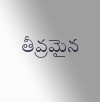తీవ్రమైన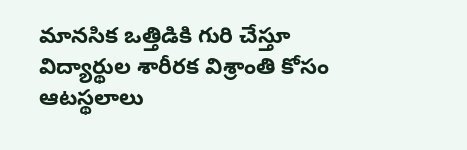మానసిక ఒత్తిడికి గురి చేస్తూ విద్యార్థుల శారీరక విశ్రాంతి కోసం ఆటస్థలాలు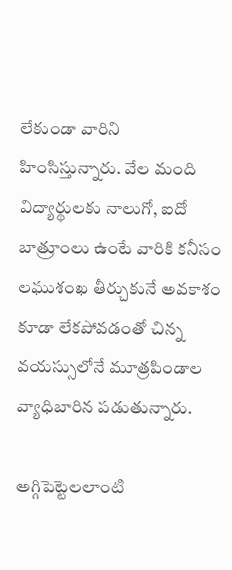లేకుండా వారిని హింసిస్తున్నారు. వేల మంది విద్యార్థులకు నాలుగో, ఐదో బాత్రూంలు ఉంటే వారికి కనీసం లఘుశంఖ తీర్చుకునే అవకాశం కూడా లేకపోవడంతో చిన్న వయస్సులోనే మూత్రపిండాల వ్యాధిబారిన పడుతున్నారు.

అగ్గిపెట్టెలలాంటి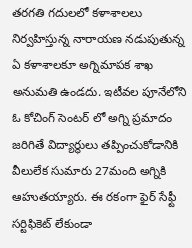తరగతి గదులలో కళాశాలలు నిర్వహిస్తున్న నారాయణ నడుపుతున్న ఏ కళాశాలకూ అగ్నిమాపక శాఖ అనుమతి ఉండదు. ఇటీవల పూనేలోని ఓ కోచింగ్ సెంటర్ లో అగ్ని ప్రమాదం జరిగితే విద్యార్థులు తప్పించుకోడానికి వీలులేక సుమారు 27మంది అగ్నికి ఆహుతయ్యారు. ఈ రకంగా ఫైర్ సేఫ్టీ సర్టిఫికెట్ లేకుండా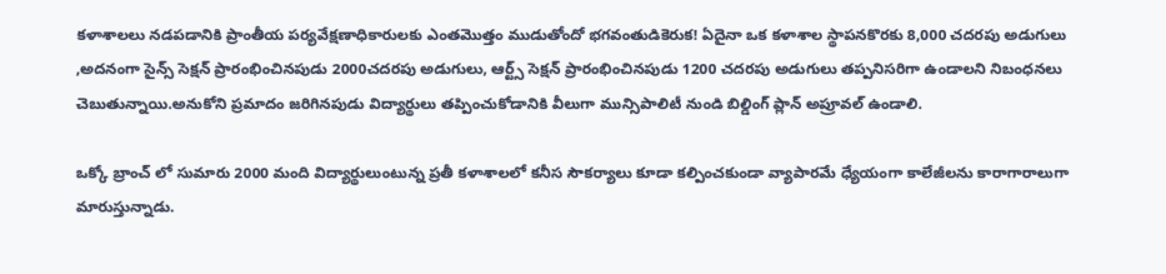కళాశాలలు నడపడానికి ప్రాంతీయ పర్యవేక్షణాధికారులకు ఎంతమొత్తం‌ ముడుతోందో భగవంతుడికెరుక! ఏదైనా ఒక కళాశాల స్థాపన‌కొరకు 8,000 చదరపు అడుగులు ,అదనంగా సైన్స్ సెక్షన్ ప్రారంభించినపుడు 2000చదరపు అడుగులు, ఆర్ట్స్ సెక్షన్ ప్రారంభించినపుడు 1200 చదరపు అడుగులు తప్పనిసరిగా ఉండాలని నిబంధనలు చెబుతున్నాయి.అనుకోని ప్రమాదం జరిగినపుడు విద్యార్థులు తప్పించుకోడానికి వీలుగా మున్సిపాలిటీ ‌నుండి బిల్డింగ్ ప్లాన్ అప్రూవల్ ఉండాలి.

ఒక్కో బ్రాంచ్ లో సుమారు 2000 మంది విద్యార్థులుంటున్న ప్రతీ కళాశాలలో కనీస సౌకర్యాలు కూడా కల్పించకుండా వ్యాపారమే ధ్యేయంగా కాలేజీలను కారాగారాలుగా మారుస్తున్నాడు.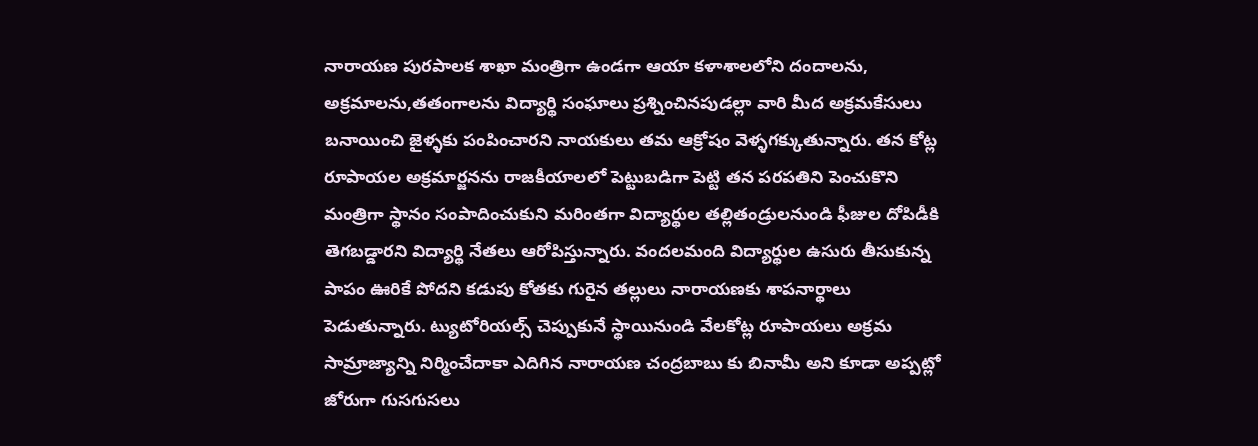నారాయణ పురపాలక శాఖా మంత్రిగా ఉండగా ఆయా కళాశాలలోని దందాలను, అక్రమాలను,తతంగాలను విద్యార్థి సంఘాలు ప్రశ్నించినపుడల్లా వారి మీద అక్రమ‌కేసులు బనాయించి జైళ్ళకు పంపించారని నాయకులు తమ ఆక్రోషం వెళ్ళగక్కుతున్నారు. తన కోట్ల రూపాయల అక్రమార్జనను రాజకీయాలలో పెట్టుబడిగా పెట్టి తన పరపతిని పెంచుకొని మంత్రిగా స్థానం సంపాదించుకుని మరింతగా విద్యార్థుల తల్లితండ్రులనుండి ఫీజుల దోపిడీకి తెగబడ్డారని విద్యార్థి నేతలు ఆరోపిస్తున్నారు. వందల‌మంది విద్యార్థుల ఉసురు తీసుకున్న పాపం ఊరికే పోదని కడుపు కోతకు గురైన తల్లులు నారాయణకు శాపనార్థాలు పెడుతున్నారు. ట్యుటోరియల్స్ చెప్పుకునే స్థాయినుండి వేలకోట్ల రూపాయలు అక్రమ సామ్రాజ్యాన్ని నిర్మించేదాకా ఎదిగిన నారాయణ చంద్రబాబు కు బినామీ అని కూడా అప్పట్లో జోరుగా గుసగుసలు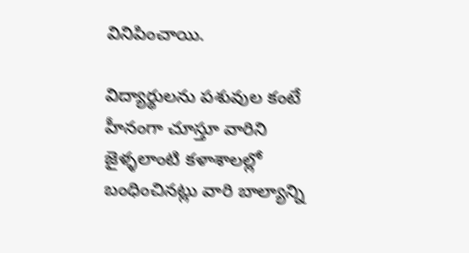వినిపించాయి.

విద్యార్థులను పశువుల కంటే హీనంగా చూస్తూ వారిని జైళ్ళ‌లాంటి కళాశాలల్లో బంధించినట్లు వారి బాల్యాన్ని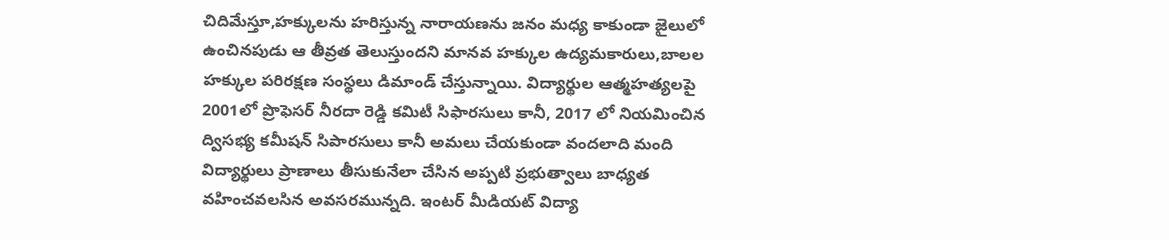చిదిమేస్తూ,హక్కులను హరిస్తున్న నారాయణను జనం మధ్య కాకుండా జైలులో ఉంచినపుడు ఆ తీవ్రత తెలుస్తుందని మానవ హక్కుల ఉద్యమకారులు,బాలల హక్కుల పరిరక్షణ సంస్థలు డిమాండ్ చేస్తున్నాయి. విద్యార్థుల ఆత్మహత్యలపై 2001లో ప్రొఫెసర్ నీరదా రెడ్డి కమిటీ సిఫారసులు కానీ, 2017 లో నియమించిన ద్విసభ్య కమీషన్ సిపారసులు కానీ అమలు చేయకుండా వందలాది మంది విద్యార్థులు ప్రాణాలు తీసుకునేలా చేసిన అప్పటి ప్రభుత్వాలు బాధ్యత వహించవలసిన అవసరమున్నది. ఇంటర్ మీడియట్ విద్యా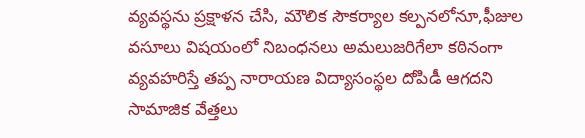వ్యవస్థను ప్రక్షాళన చేసి, మౌలిక సౌకర్యాల కల్పనలోనూ,ఫీజుల వసూలు విషయంలో నిబంధనలు అమలుజరిగేలా కఠినంగా వ్యవహరిస్తే తప్ప నారాయణ విద్యాసంస్థల దోపిడీ ఆగదని సామాజిక వేత్తలు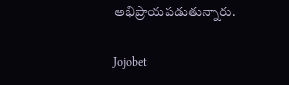అభిప్రాయపడుతున్నారు.

Jojobet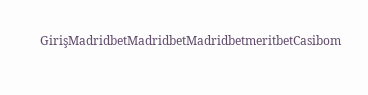GirişMadridbetMadridbetMadridbetmeritbetCasibom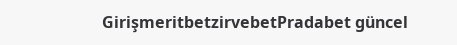GirişmeritbetzirvebetPradabet güncel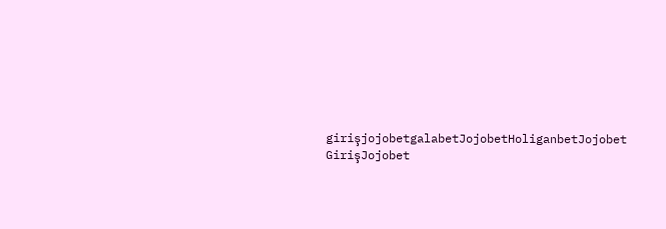girişjojobetgalabetJojobetHoliganbetJojobet GirişJojobet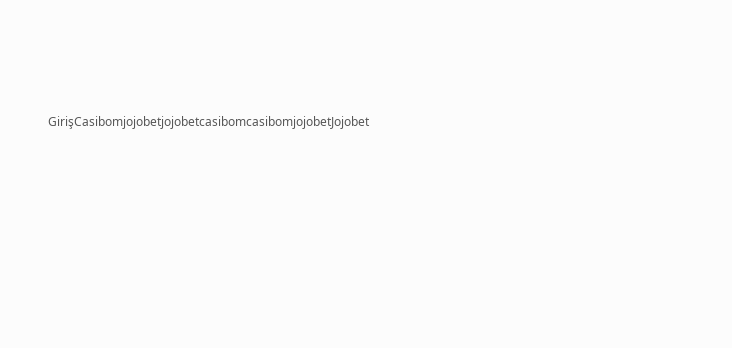GirişCasibomjojobetjojobetcasibomcasibomjojobetJojobet